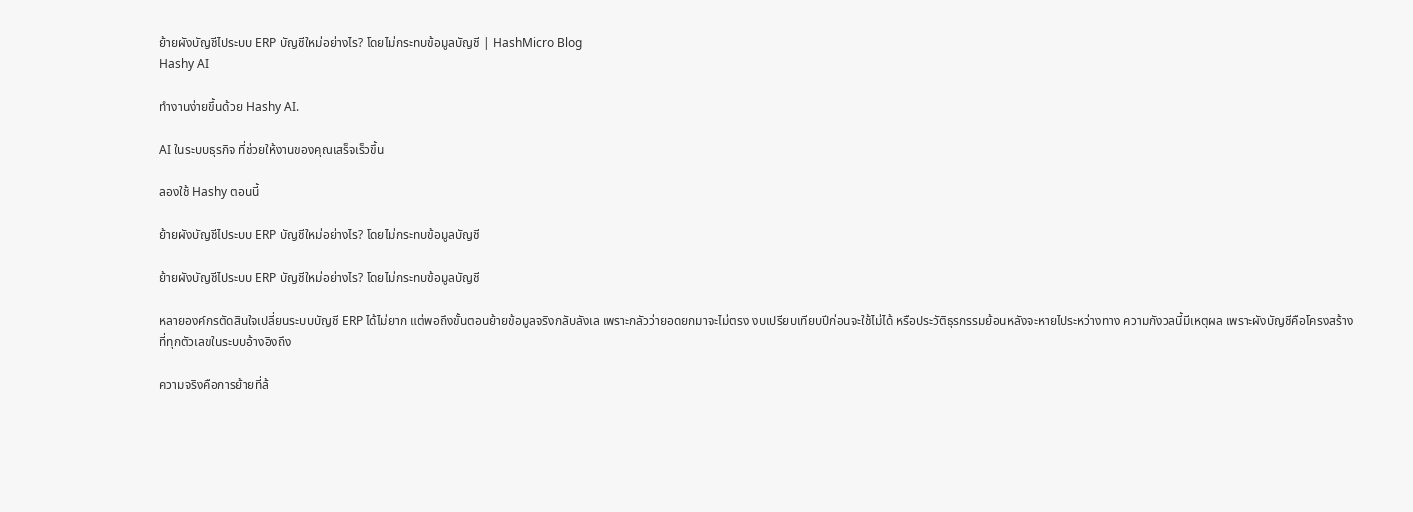ย้ายผังบัญชีไประบบ ERP บัญชีใหม่อย่างไร? โดยไม่กระทบข้อมูลบัญชี | HashMicro Blog
Hashy AI

ทำงานง่ายขึ้นด้วย Hashy AI.

AI ในระบบธุรกิจ ที่ช่วยให้งานของคุณเสร็จเร็วขึ้น

ลองใช้ Hashy ตอนนี้

ย้ายผังบัญชีไประบบ ERP บัญชีใหม่อย่างไร? โดยไม่กระทบข้อมูลบัญชี

ย้ายผังบัญชีไประบบ ERP บัญชีใหม่อย่างไร? โดยไม่กระทบข้อมูลบัญชี

หลายองค์กรตัดสินใจเปลี่ยนระบบบัญชี ERP ได้ไม่ยาก แต่พอถึงขั้นตอนย้ายข้อมูลจริงกลับลังเล เพราะกลัวว่ายอดยกมาจะไม่ตรง งบเปรียบเทียบปีก่อนจะใช้ไม่ได้ หรือประวัติธุรกรรมย้อนหลังจะหายไประหว่างทาง ความกังวลนี้มีเหตุผล เพราะผังบัญชีคือโครงสร้างที่ทุกตัวเลขในระบบอ้างอิงถึง

ความจริงคือการย้ายที่ล้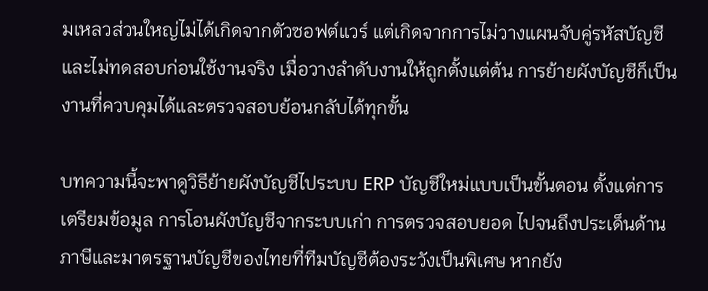มเหลวส่วนใหญ่ไม่ได้เกิดจากตัวซอฟต์แวร์ แต่เกิดจากการไม่วางแผนจับคู่รหัสบัญชีและไม่ทดสอบก่อนใช้งานจริง เมื่อวางลำดับงานให้ถูกตั้งแต่ต้น การย้ายผังบัญชีก็เป็นงานที่ควบคุมได้และตรวจสอบย้อนกลับได้ทุกขั้น

บทความนี้จะพาดูวิธีย้ายผังบัญชีไประบบ ERP บัญชีใหม่แบบเป็นขั้นตอน ตั้งแต่การเตรียมข้อมูล การโอนผังบัญชีจากระบบเก่า การตรวจสอบยอด ไปจนถึงประเด็นด้านภาษีและมาตรฐานบัญชีของไทยที่ทีมบัญชีต้องระวังเป็นพิเศษ หากยัง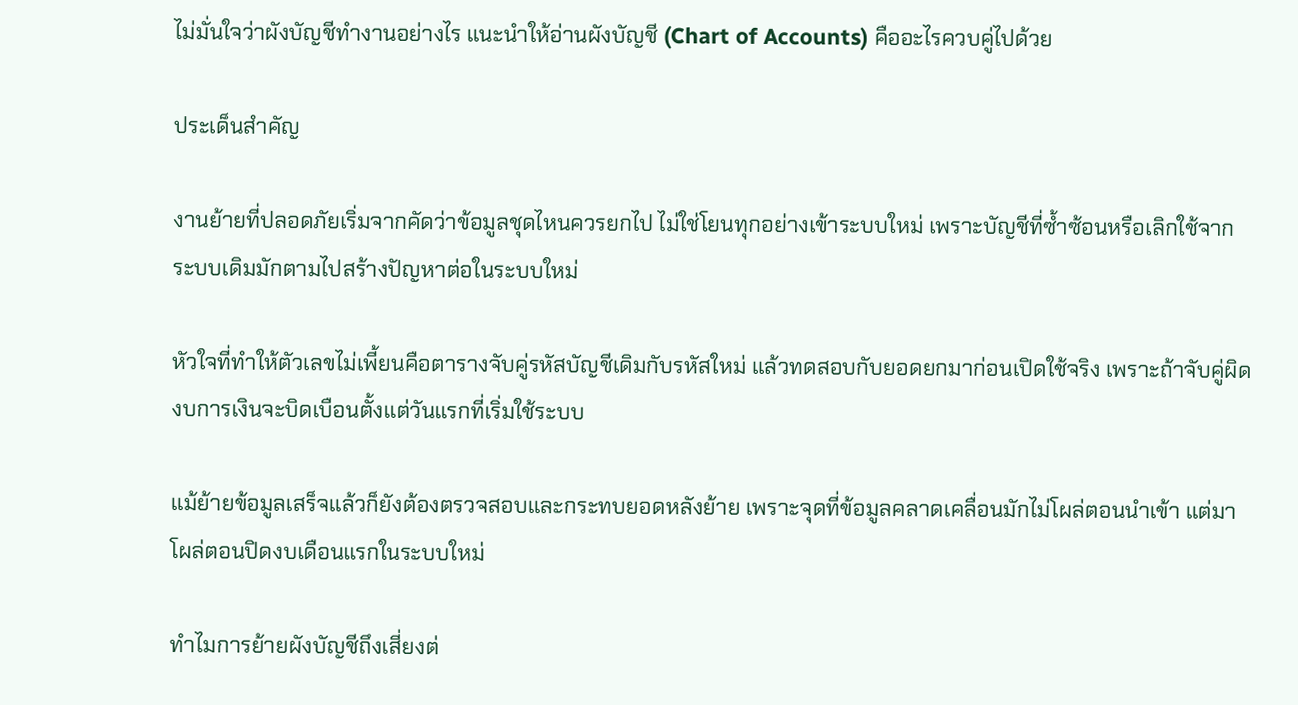ไม่มั่นใจว่าผังบัญชีทำงานอย่างไร แนะนำให้อ่านผังบัญชี (Chart of Accounts) คืออะไรควบคู่ไปด้วย

ประเด็นสำคัญ

งานย้ายที่ปลอดภัยเริ่มจากคัดว่าข้อมูลชุดไหนควรยกไป ไม่ใช่โยนทุกอย่างเข้าระบบใหม่ เพราะบัญชีที่ซ้ำซ้อนหรือเลิกใช้จากระบบเดิมมักตามไปสร้างปัญหาต่อในระบบใหม่

หัวใจที่ทำให้ตัวเลขไม่เพี้ยนคือตารางจับคู่รหัสบัญชีเดิมกับรหัสใหม่ แล้วทดสอบกับยอดยกมาก่อนเปิดใช้จริง เพราะถ้าจับคู่ผิด งบการเงินจะบิดเบือนตั้งแต่วันแรกที่เริ่มใช้ระบบ

แม้ย้ายข้อมูลเสร็จแล้วก็ยังต้องตรวจสอบและกระทบยอดหลังย้าย เพราะจุดที่ข้อมูลคลาดเคลื่อนมักไม่โผล่ตอนนำเข้า แต่มาโผล่ตอนปิดงบเดือนแรกในระบบใหม่

ทำไมการย้ายผังบัญชีถึงเสี่ยงต่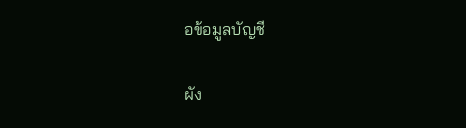อข้อมูลบัญชี

ผัง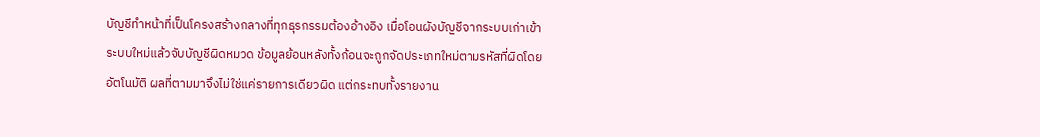บัญชีทำหน้าที่เป็นโครงสร้างกลางที่ทุกธุรกรรมต้องอ้างอิง เมื่อโอนผังบัญชีจากระบบเก่าเข้าระบบใหม่แล้วจับบัญชีผิดหมวด ข้อมูลย้อนหลังทั้งก้อนจะถูกจัดประเภทใหม่ตามรหัสที่ผิดโดยอัตโนมัติ ผลที่ตามมาจึงไม่ใช่แค่รายการเดียวผิด แต่กระทบทั้งรายงาน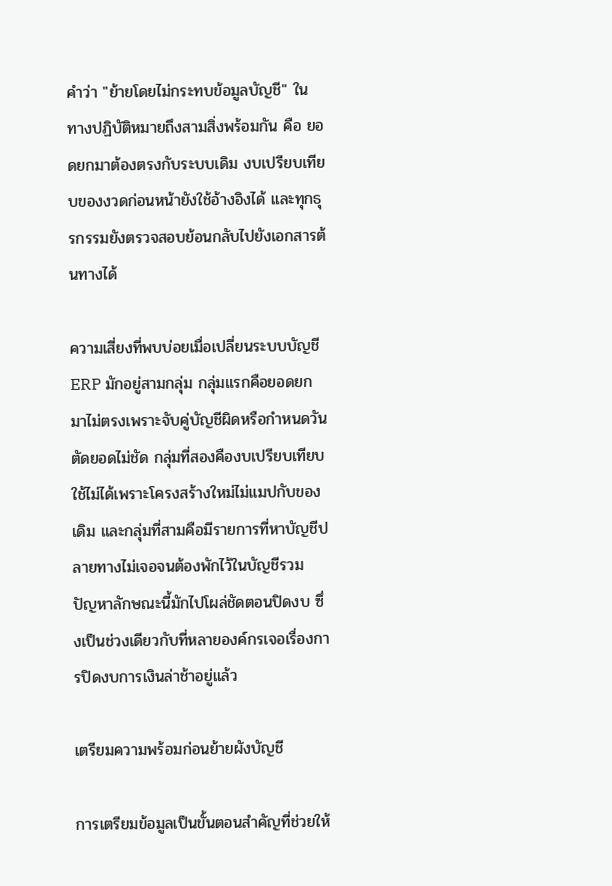คำว่า "ย้ายโดยไม่กระทบข้อมูลบัญชี" ในทางปฏิบัติหมายถึงสามสิ่งพร้อมกัน คือ ยอดยกมาต้องตรงกับระบบเดิม งบเปรียบเทียบของงวดก่อนหน้ายังใช้อ้างอิงได้ และทุกธุรกรรมยังตรวจสอบย้อนกลับไปยังเอกสารต้นทางได้

ความเสี่ยงที่พบบ่อยเมื่อเปลี่ยนระบบบัญชี ERP มักอยู่สามกลุ่ม กลุ่มแรกคือยอดยกมาไม่ตรงเพราะจับคู่บัญชีผิดหรือกำหนดวันตัดยอดไม่ชัด กลุ่มที่สองคืองบเปรียบเทียบใช้ไม่ได้เพราะโครงสร้างใหม่ไม่แมปกับของเดิม และกลุ่มที่สามคือมีรายการที่หาบัญชีปลายทางไม่เจอจนต้องพักไว้ในบัญชีรวม ปัญหาลักษณะนี้มักไปโผล่ชัดตอนปิดงบ ซึ่งเป็นช่วงเดียวกับที่หลายองค์กรเจอเรื่องการปิดงบการเงินล่าช้าอยู่แล้ว

เตรียมความพร้อมก่อนย้ายผังบัญชี

การเตรียมข้อมูลเป็นขั้นตอนสำคัญที่ช่วยให้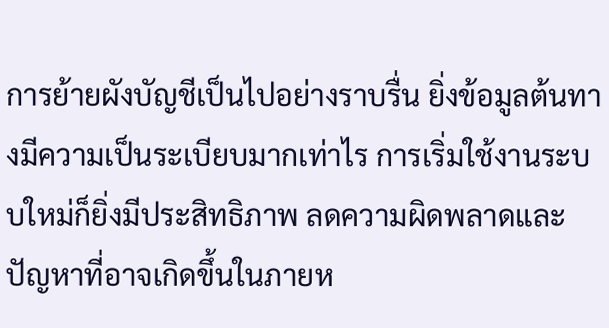การย้ายผังบัญชีเป็นไปอย่างราบรื่น ยิ่งข้อมูลต้นทางมีความเป็นระเบียบมากเท่าไร การเริ่มใช้งานระบบใหม่ก็ยิ่งมีประสิทธิภาพ ลดความผิดพลาดและปัญหาที่อาจเกิดขึ้นในภายห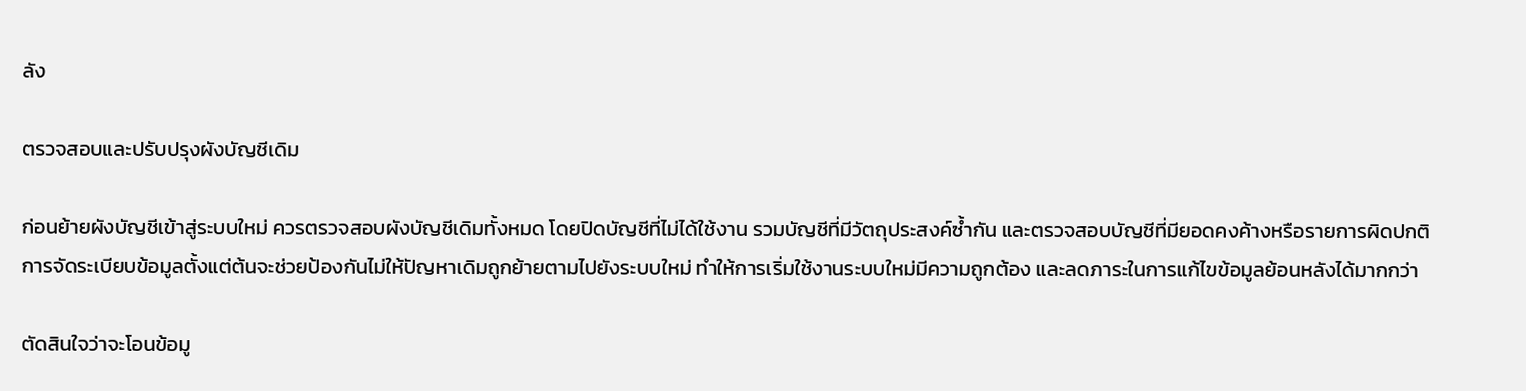ลัง

ตรวจสอบและปรับปรุงผังบัญชีเดิม

ก่อนย้ายผังบัญชีเข้าสู่ระบบใหม่ ควรตรวจสอบผังบัญชีเดิมทั้งหมด โดยปิดบัญชีที่ไม่ได้ใช้งาน รวมบัญชีที่มีวัตถุประสงค์ซ้ำกัน และตรวจสอบบัญชีที่มียอดคงค้างหรือรายการผิดปกติ การจัดระเบียบข้อมูลตั้งแต่ต้นจะช่วยป้องกันไม่ให้ปัญหาเดิมถูกย้ายตามไปยังระบบใหม่ ทำให้การเริ่มใช้งานระบบใหม่มีความถูกต้อง และลดภาระในการแก้ไขข้อมูลย้อนหลังได้มากกว่า

ตัดสินใจว่าจะโอนข้อมู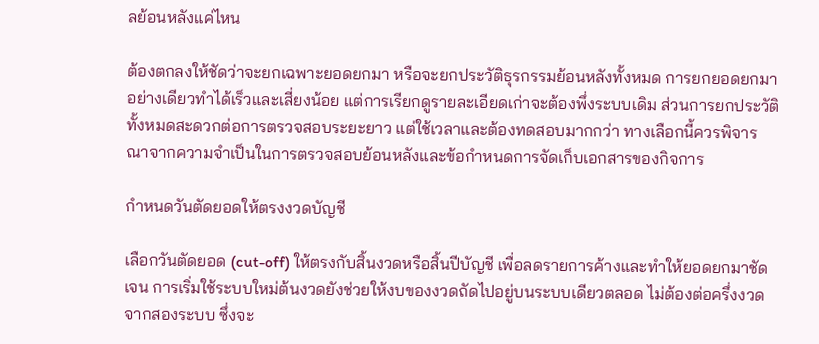ลย้อนหลังแค่ไหน

ต้องตกลงให้ชัดว่าจะยกเฉพาะยอดยกมา หรือจะยกประวัติธุรกรรมย้อนหลังทั้งหมด การยกยอดยกมาอย่างเดียวทำได้เร็วและเสี่ยงน้อย แต่การเรียกดูรายละเอียดเก่าจะต้องพึ่งระบบเดิม ส่วนการยกประวัติทั้งหมดสะดวกต่อการตรวจสอบระยะยาว แต่ใช้เวลาและต้องทดสอบมากกว่า ทางเลือกนี้ควรพิจารณาจากความจำเป็นในการตรวจสอบย้อนหลังและข้อกำหนดการจัดเก็บเอกสารของกิจการ

กำหนดวันตัดยอดให้ตรงงวดบัญชี

เลือกวันตัดยอด (cut-off) ให้ตรงกับสิ้นงวดหรือสิ้นปีบัญชี เพื่อลดรายการค้างและทำให้ยอดยกมาชัดเจน การเริ่มใช้ระบบใหม่ต้นงวดยังช่วยให้งบของงวดถัดไปอยู่บนระบบเดียวตลอด ไม่ต้องต่อครึ่งงวดจากสองระบบ ซึ่งจะ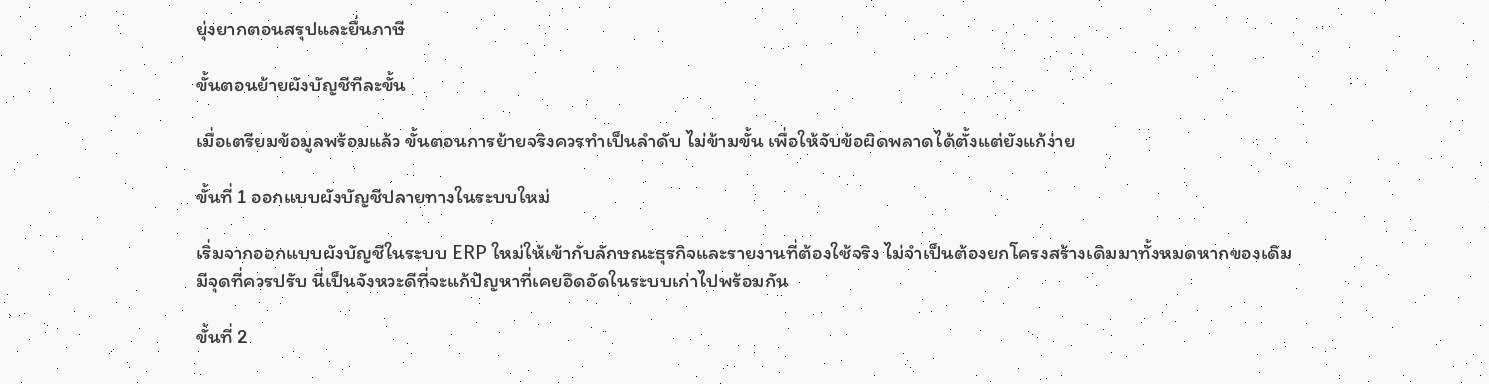ยุ่งยากตอนสรุปและยื่นภาษี

ขั้นตอนย้ายผังบัญชีทีละขั้น

เมื่อเตรียมข้อมูลพร้อมแล้ว ขั้นตอนการย้ายจริงควรทำเป็นลำดับ ไม่ข้ามขั้น เพื่อให้จับข้อผิดพลาดได้ตั้งแต่ยังแก้ง่าย

ขั้นที่ 1 ออกแบบผังบัญชีปลายทางในระบบใหม่

เริ่มจากออกแบบผังบัญชีในระบบ ERP ใหม่ให้เข้ากับลักษณะธุรกิจและรายงานที่ต้องใช้จริง ไม่จำเป็นต้องยกโครงสร้างเดิมมาทั้งหมดหากของเดิมมีจุดที่ควรปรับ นี่เป็นจังหวะดีที่จะแก้ปัญหาที่เคยอึดอัดในระบบเก่าไปพร้อมกัน

ขั้นที่ 2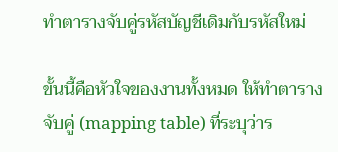ทำตารางจับคู่รหัสบัญชีเดิมกับรหัสใหม่

ขั้นนี้คือหัวใจของงานทั้งหมด ให้ทำตารางจับคู่ (mapping table) ที่ระบุว่าร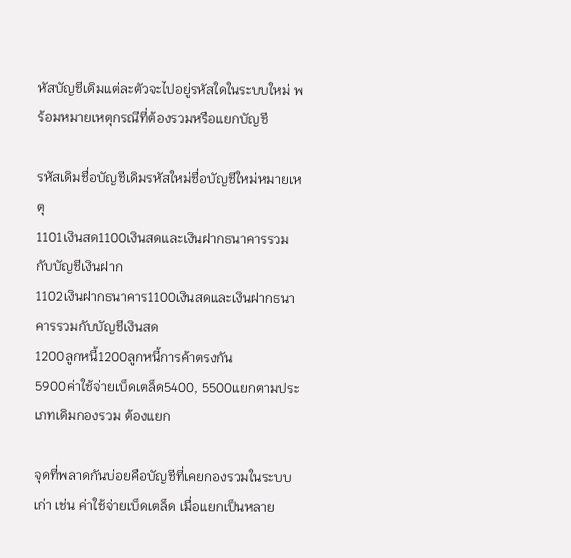หัสบัญชีเดิมแต่ละตัวจะไปอยู่รหัสใดในระบบใหม่ พร้อมหมายเหตุกรณีที่ต้องรวมหรือแยกบัญชี

รหัสเดิมชื่อบัญชีเดิมรหัสใหม่ชื่อบัญชีใหม่หมายเหตุ
1101เงินสด1100เงินสดและเงินฝากธนาคารรวมกับบัญชีเงินฝาก
1102เงินฝากธนาคาร1100เงินสดและเงินฝากธนาคารรวมกับบัญชีเงินสด
1200ลูกหนี้1200ลูกหนี้การค้าตรงกัน
5900ค่าใช้จ่ายเบ็ดเตล็ด5400, 5500แยกตามประเภทเดิมกองรวม ต้องแยก

จุดที่พลาดกันบ่อยคือบัญชีที่เคยกองรวมในระบบเก่า เช่น ค่าใช้จ่ายเบ็ดเตล็ด เมื่อแยกเป็นหลาย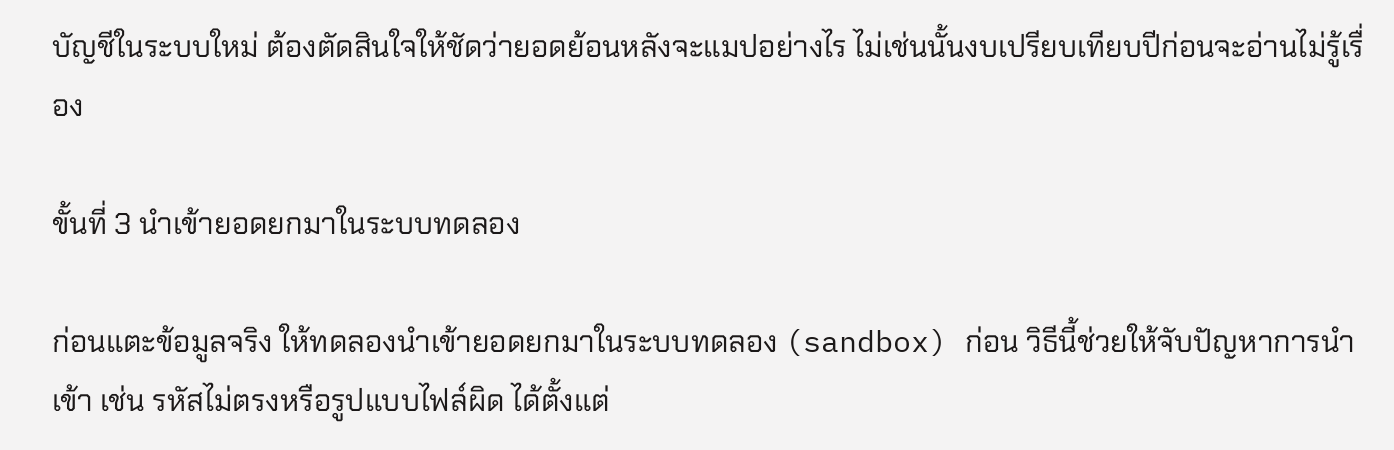บัญชีในระบบใหม่ ต้องตัดสินใจให้ชัดว่ายอดย้อนหลังจะแมปอย่างไร ไม่เช่นนั้นงบเปรียบเทียบปีก่อนจะอ่านไม่รู้เรื่อง

ขั้นที่ 3 นำเข้ายอดยกมาในระบบทดลอง

ก่อนแตะข้อมูลจริง ให้ทดลองนำเข้ายอดยกมาในระบบทดลอง (sandbox) ก่อน วิธีนี้ช่วยให้จับปัญหาการนำเข้า เช่น รหัสไม่ตรงหรือรูปแบบไฟล์ผิด ได้ตั้งแต่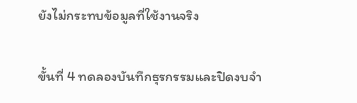ยังไม่กระทบข้อมูลที่ใช้งานจริง

ขั้นที่ 4 ทดลองบันทึกธุรกรรมและปิดงบจำ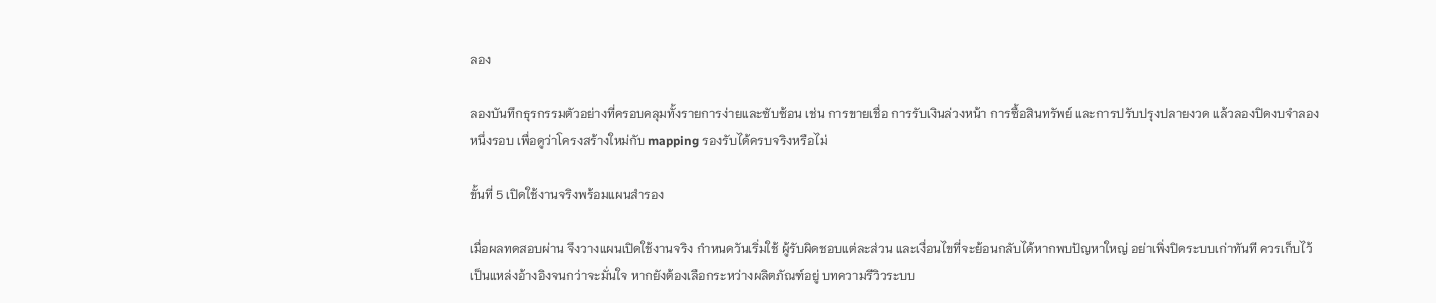ลอง

ลองบันทึกธุรกรรมตัวอย่างที่ครอบคลุมทั้งรายการง่ายและซับซ้อน เช่น การขายเชื่อ การรับเงินล่วงหน้า การซื้อสินทรัพย์ และการปรับปรุงปลายงวด แล้วลองปิดงบจำลองหนึ่งรอบ เพื่อดูว่าโครงสร้างใหม่กับ mapping รองรับได้ครบจริงหรือไม่

ขั้นที่ 5 เปิดใช้งานจริงพร้อมแผนสำรอง

เมื่อผลทดสอบผ่าน จึงวางแผนเปิดใช้งานจริง กำหนดวันเริ่มใช้ ผู้รับผิดชอบแต่ละส่วน และเงื่อนไขที่จะย้อนกลับได้หากพบปัญหาใหญ่ อย่าเพิ่งปิดระบบเก่าทันที ควรเก็บไว้เป็นแหล่งอ้างอิงจนกว่าจะมั่นใจ หากยังต้องเลือกระหว่างผลิตภัณฑ์อยู่ บทความรีวิวระบบ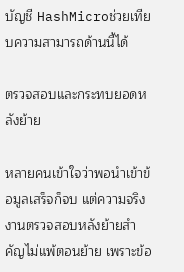บัญชี HashMicroช่วยเทียบความสามารถด้านนี้ได้

ตรวจสอบและกระทบยอดหลังย้าย

หลายคนเข้าใจว่าพอนำเข้าข้อมูลเสร็จก็จบ แต่ความจริงงานตรวจสอบหลังย้ายสำคัญไม่แพ้ตอนย้าย เพราะข้อ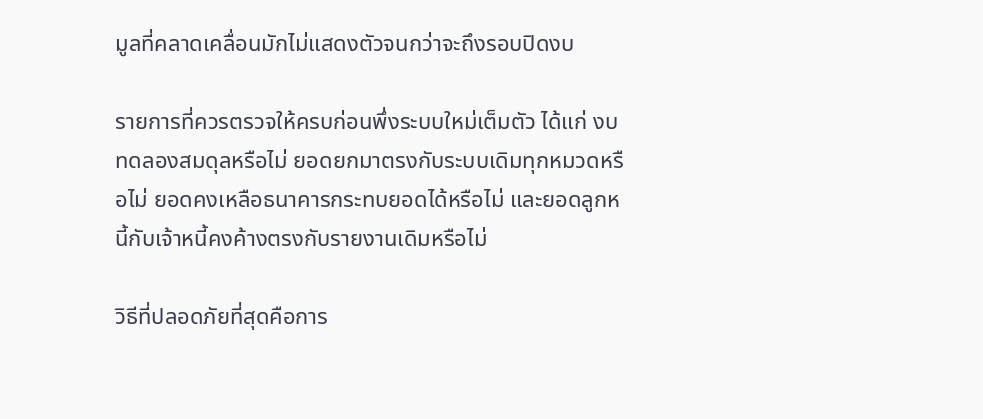มูลที่คลาดเคลื่อนมักไม่แสดงตัวจนกว่าจะถึงรอบปิดงบ

รายการที่ควรตรวจให้ครบก่อนพึ่งระบบใหม่เต็มตัว ได้แก่ งบทดลองสมดุลหรือไม่ ยอดยกมาตรงกับระบบเดิมทุกหมวดหรือไม่ ยอดคงเหลือธนาคารกระทบยอดได้หรือไม่ และยอดลูกหนี้กับเจ้าหนี้คงค้างตรงกับรายงานเดิมหรือไม่

วิธีที่ปลอดภัยที่สุดคือการ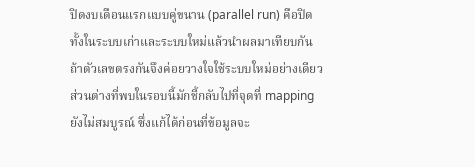ปิดงบเดือนแรกแบบคู่ขนาน (parallel run) คือปิดทั้งในระบบเก่าและระบบใหม่แล้วนำผลมาเทียบกัน ถ้าตัวเลขตรงกันจึงค่อยวางใจใช้ระบบใหม่อย่างเดียว ส่วนต่างที่พบในรอบนี้มักชี้กลับไปที่จุดที่ mapping ยังไม่สมบูรณ์ ซึ่งแก้ได้ก่อนที่ข้อมูลจะ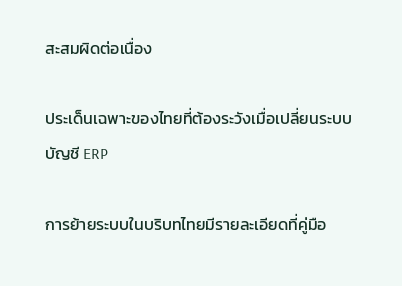สะสมผิดต่อเนื่อง

ประเด็นเฉพาะของไทยที่ต้องระวังเมื่อเปลี่ยนระบบบัญชี ERP

การย้ายระบบในบริบทไทยมีรายละเอียดที่คู่มือ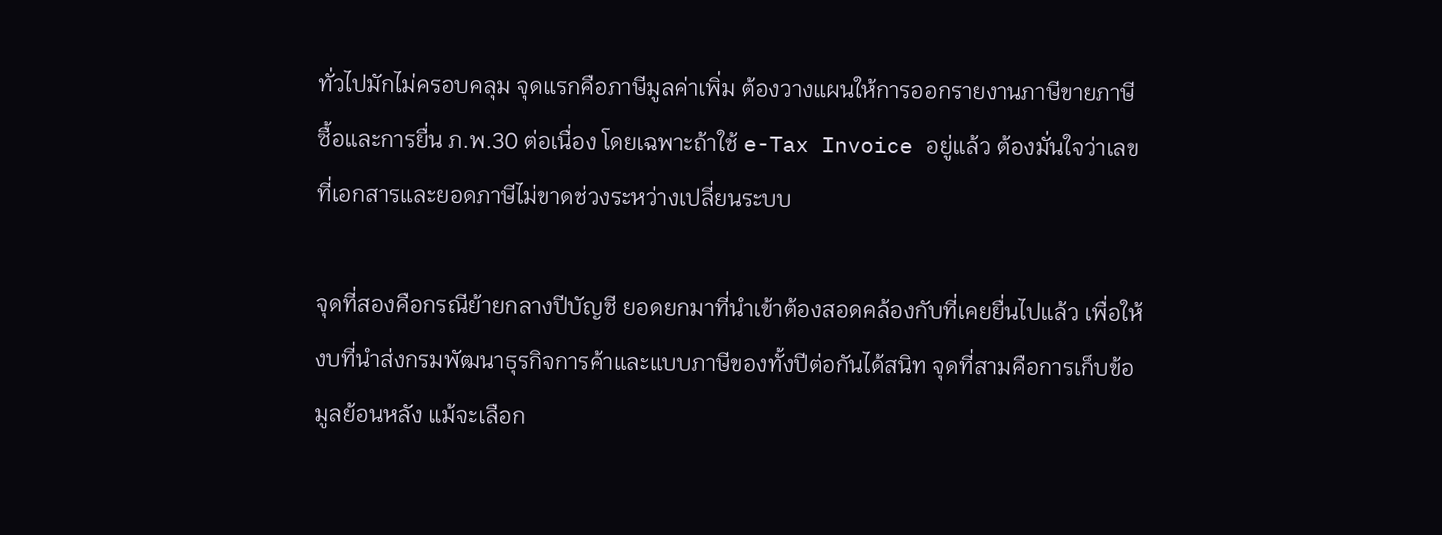ทั่วไปมักไม่ครอบคลุม จุดแรกคือภาษีมูลค่าเพิ่ม ต้องวางแผนให้การออกรายงานภาษีขายภาษีซื้อและการยื่น ภ.พ.30 ต่อเนื่อง โดยเฉพาะถ้าใช้ e-Tax Invoice อยู่แล้ว ต้องมั่นใจว่าเลขที่เอกสารและยอดภาษีไม่ขาดช่วงระหว่างเปลี่ยนระบบ

จุดที่สองคือกรณีย้ายกลางปีบัญชี ยอดยกมาที่นำเข้าต้องสอดคล้องกับที่เคยยื่นไปแล้ว เพื่อให้งบที่นำส่งกรมพัฒนาธุรกิจการค้าและแบบภาษีของทั้งปีต่อกันได้สนิท จุดที่สามคือการเก็บข้อมูลย้อนหลัง แม้จะเลือก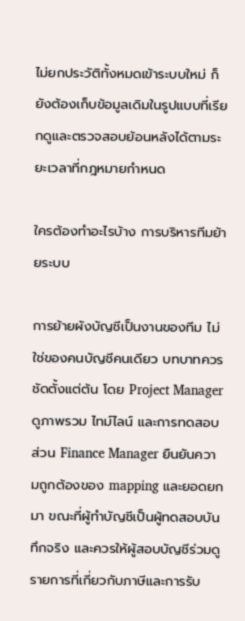ไม่ยกประวัติทั้งหมดเข้าระบบใหม่ ก็ยังต้องเก็บข้อมูลเดิมในรูปแบบที่เรียกดูและตรวจสอบย้อนหลังได้ตามระยะเวลาที่กฎหมายกำหนด

ใครต้องทำอะไรบ้าง การบริหารทีมย้ายระบบ

การย้ายผังบัญชีเป็นงานของทีม ไม่ใช่ของคนบัญชีคนเดียว บทบาทควรชัดตั้งแต่ต้น โดย Project Manager ดูภาพรวม ไทม์ไลน์ และการทดสอบ ส่วน Finance Manager ยืนยันความถูกต้องของ mapping และยอดยกมา ขณะที่ผู้ทำบัญชีเป็นผู้ทดสอบบันทึกจริง และควรให้ผู้สอบบัญชีร่วมดูรายการที่เกี่ยวกับภาษีและการรับ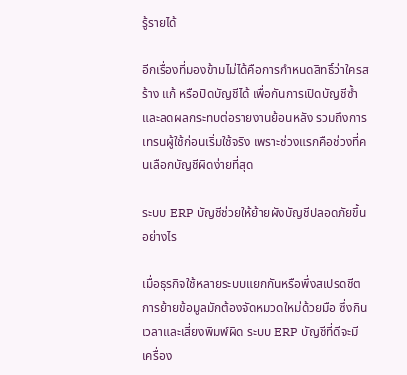รู้รายได้

อีกเรื่องที่มองข้ามไม่ได้คือการกำหนดสิทธิ์ว่าใครสร้าง แก้ หรือปิดบัญชีได้ เพื่อกันการเปิดบัญชีซ้ำและลดผลกระทบต่อรายงานย้อนหลัง รวมถึงการเทรนผู้ใช้ก่อนเริ่มใช้จริง เพราะช่วงแรกคือช่วงที่คนเลือกบัญชีผิดง่ายที่สุด

ระบบ ERP บัญชีช่วยให้ย้ายผังบัญชีปลอดภัยขึ้นอย่างไร

เมื่อธุรกิจใช้หลายระบบแยกกันหรือพึ่งสเปรดชีต การย้ายข้อมูลมักต้องจัดหมวดใหม่ด้วยมือ ซึ่งกินเวลาและเสี่ยงพิมพ์ผิด ระบบ ERP บัญชีที่ดีจะมีเครื่อง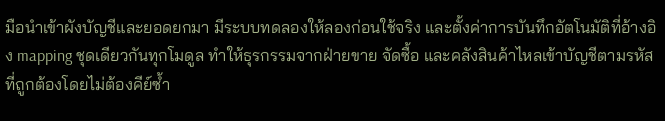มือนำเข้าผังบัญชีและยอดยกมา มีระบบทดลองให้ลองก่อนใช้จริง และตั้งค่าการบันทึกอัตโนมัติที่อ้างอิง mapping ชุดเดียวกันทุกโมดูล ทำให้ธุรกรรมจากฝ่ายขาย จัดซื้อ และคลังสินค้าไหลเข้าบัญชีตามรหัสที่ถูกต้องโดยไม่ต้องคีย์ซ้ำ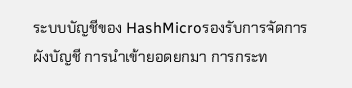ระบบบัญชีของ HashMicroรองรับการจัดการผังบัญชี การนำเข้ายอดยกมา การกระท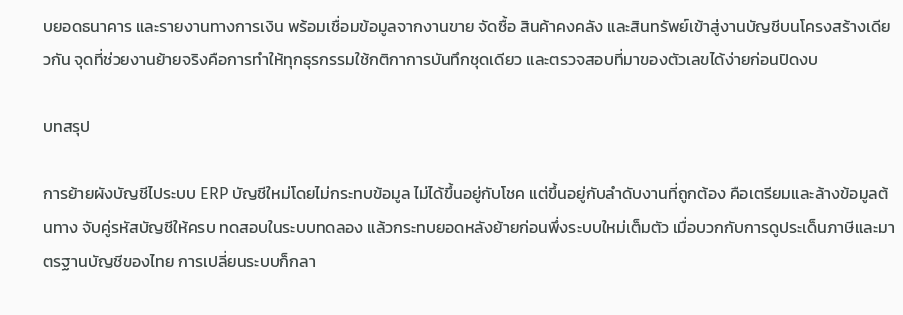บยอดธนาคาร และรายงานทางการเงิน พร้อมเชื่อมข้อมูลจากงานขาย จัดซื้อ สินค้าคงคลัง และสินทรัพย์เข้าสู่งานบัญชีบนโครงสร้างเดียวกัน จุดที่ช่วยงานย้ายจริงคือการทำให้ทุกธุรกรรมใช้กติกาการบันทึกชุดเดียว และตรวจสอบที่มาของตัวเลขได้ง่ายก่อนปิดงบ

บทสรุป

การย้ายผังบัญชีไประบบ ERP บัญชีใหม่โดยไม่กระทบข้อมูล ไม่ได้ขึ้นอยู่กับโชค แต่ขึ้นอยู่กับลำดับงานที่ถูกต้อง คือเตรียมและล้างข้อมูลต้นทาง จับคู่รหัสบัญชีให้ครบ ทดสอบในระบบทดลอง แล้วกระทบยอดหลังย้ายก่อนพึ่งระบบใหม่เต็มตัว เมื่อบวกกับการดูประเด็นภาษีและมาตรฐานบัญชีของไทย การเปลี่ยนระบบก็กลา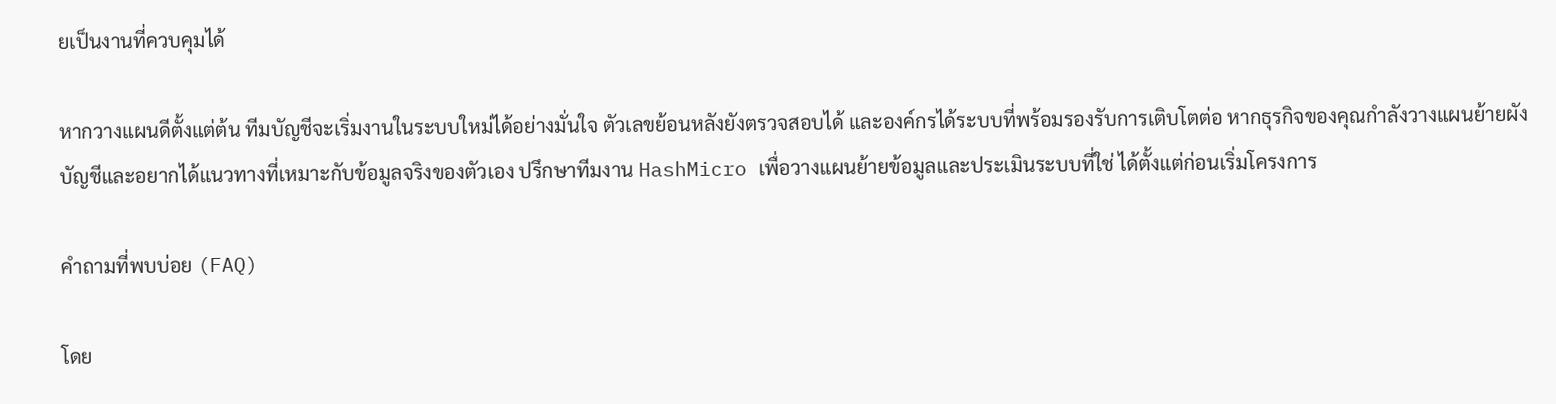ยเป็นงานที่ควบคุมได้

หากวางแผนดีตั้งแต่ต้น ทีมบัญชีจะเริ่มงานในระบบใหม่ได้อย่างมั่นใจ ตัวเลขย้อนหลังยังตรวจสอบได้ และองค์กรได้ระบบที่พร้อมรองรับการเติบโตต่อ หากธุรกิจของคุณกำลังวางแผนย้ายผังบัญชีและอยากได้แนวทางที่เหมาะกับข้อมูลจริงของตัวเอง ปรึกษาทีมงาน HashMicro เพื่อวางแผนย้ายข้อมูลและประเมินระบบที่ใช่ ได้ตั้งแต่ก่อนเริ่มโครงการ

คำถามที่พบบ่อย (FAQ)

โดย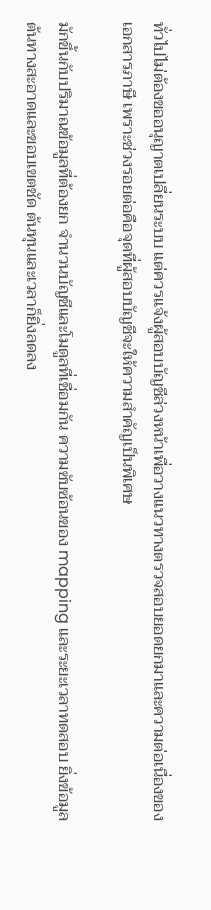ทั่วไปไม่ต้องขออนุญาตเปลี่ยนระบบ แต่ควรแจ้งผู้สอบบัญชีล่วงหน้าเพื่อวางแนวทางตรวจสอบยอดยกมาและความต่อเนื่องของเอกสารภาษี เพราะช่วงรอยต่อคือจุดที่ผู้สอบบัญชีจะให้ความสำคัญเป็นพิเศษ

มักขึ้นกับปริมาณข้อมูลที่ต้องยก จำนวนบัญชีและโมดูลที่เชื่อมกัน ความซับซ้อนของ mapping และระยะเวลาทดสอบ ยิ่งข้อมูลต้นทางสะอาดและขอบเขตชัด ต้นทุนและเวลาก็ยิ่งลดลง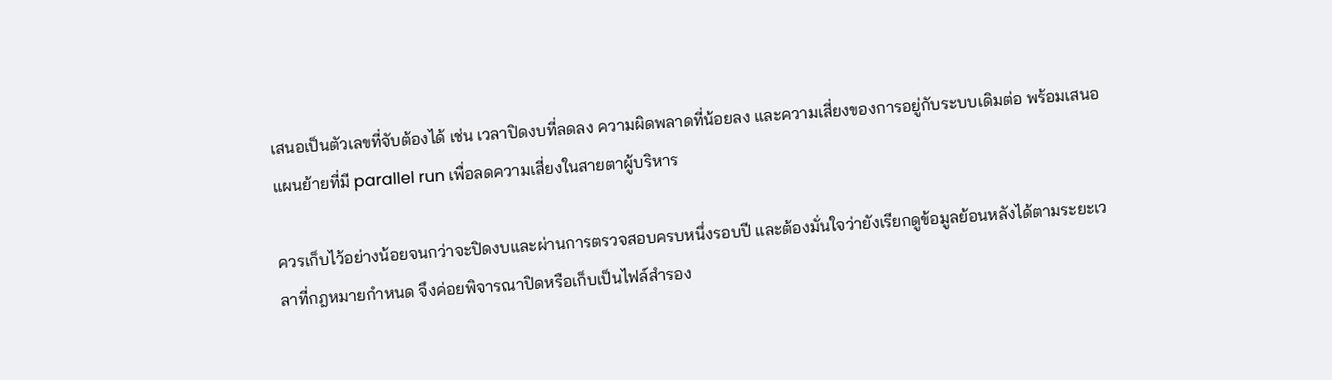เสนอเป็นตัวเลขที่จับต้องได้ เช่น เวลาปิดงบที่ลดลง ความผิดพลาดที่น้อยลง และความเสี่ยงของการอยู่กับระบบเดิมต่อ พร้อมเสนอแผนย้ายที่มี parallel run เพื่อลดความเสี่ยงในสายตาผู้บริหาร

ควรเก็บไว้อย่างน้อยจนกว่าจะปิดงบและผ่านการตรวจสอบครบหนึ่งรอบปี และต้องมั่นใจว่ายังเรียกดูข้อมูลย้อนหลังได้ตามระยะเวลาที่กฎหมายกำหนด จึงค่อยพิจารณาปิดหรือเก็บเป็นไฟล์สำรอง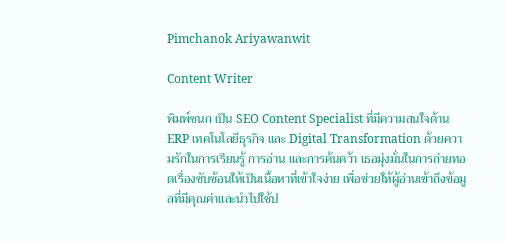Pimchanok Ariyawanwit

Content Writer

พิมพ์ชนก เป็น SEO Content Specialist ที่มีความสนใจด้าน ERP เทคโนโลยีธุรกิจ และ Digital Transformation ด้วยความรักในการเรียนรู้ การอ่าน และการค้นคว้า เธอมุ่งมั่นในการถ่ายทอดเรื่องซับซ้อนให้เป็นเนื้อหาที่เข้าใจง่าย เพื่อช่วยให้ผู้อ่านเข้าถึงข้อมูลที่มีคุณค่าและนำไปใช้ป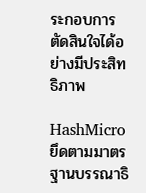ระกอบการตัดสินใจได้อย่างมีประสิทธิภาพ

HashMicro ยึดตามมาตรฐานบรรณาธิ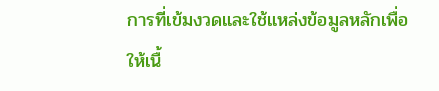การที่เข้มงวดและใช้แหล่งข้อมูลหลักเพื่อให้เนื้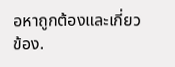อหาถูกต้องและเกี่ยวข้อง.